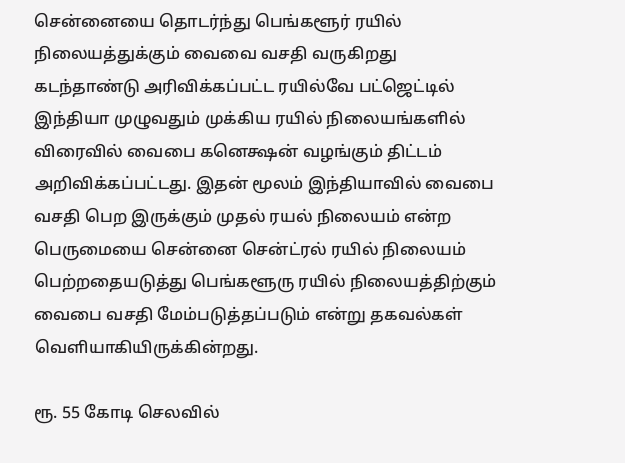சென்னையை தொடர்ந்து பெங்களூர் ரயில் நிலையத்துக்கும் வைவை வசதி வருகிறது
கடந்தாண்டு அரிவிக்கப்பட்ட ரயில்வே பட்ஜெட்டில் இந்தியா முழுவதும் முக்கிய ரயில் நிலையங்களில் விரைவில் வைபை கனெக்ஷன் வழங்கும் திட்டம் அறிவிக்கப்பட்டது. இதன் மூலம் இந்தியாவில் வைபை வசதி பெற இருக்கும் முதல் ரயல் நிலையம் என்ற பெருமையை சென்னை சென்ட்ரல் ரயில் நிலையம் பெற்றதையடுத்து பெங்களூரு ரயில் நிலையத்திற்கும் வைபை வசதி மேம்படுத்தப்படும் என்று தகவல்கள் வெளியாகியிருக்கின்றது.

ரூ. 55 கோடி செலவில்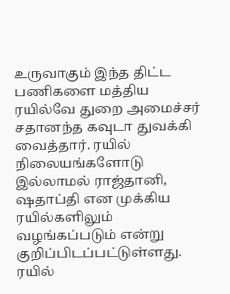உருவாகும் இந்த திட்ட பணிகளை மத்திய ரயில்வே துறை அமைச்சர் சதானந்த கவுடா துவக்கி வைத்தார். ரயில் நிலையங்களோடு இல்லாமல் ராஜ்தானி, ஷதாப்தி என முக்கிய ரயில்களிலும் வழங்கப்படும் என்று குறிப்பிடப்பட்டுள்ளது.
ரயில்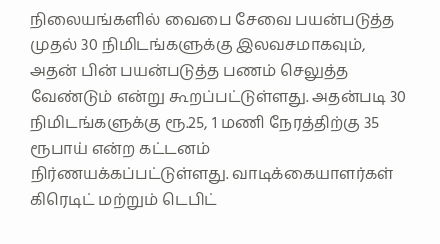நிலையங்களில் வைபை சேவை பயன்படுத்த முதல் 30 நிமிடங்களுக்கு இலவசமாகவும், அதன் பின் பயன்படுத்த பணம் செலுத்த வேண்டும் என்று கூறப்பட்டுள்ளது. அதன்படி 30 நிமிடங்களுக்கு ரூ.25, 1 மணி நேரத்திற்கு 35 ரூபாய் என்ற கட்டனம் நிர்ணயக்கப்பட்டுள்ளது. வாடிக்கையாளர்கள் கிரெடிட் மற்றும் டெபிட்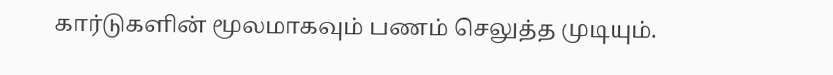கார்டுகளின் மூலமாகவும் பணம் செலுத்த முடியும்.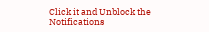Click it and Unblock the Notifications